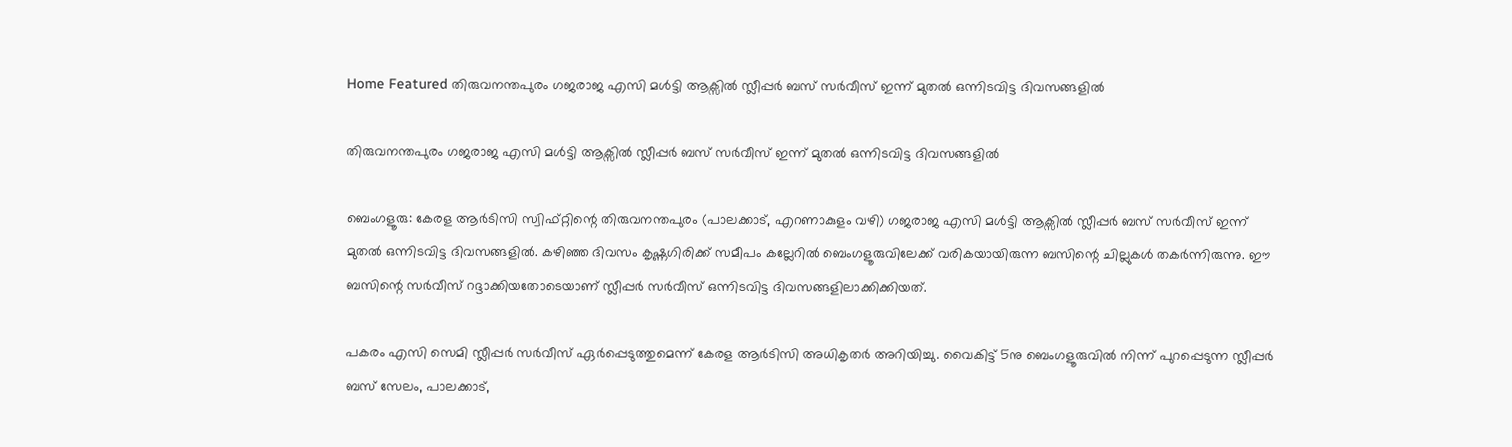Home Featured തിരുവനന്തപുരം ഗജരാജ എസി മൾട്ടി ആക്സിൽ സ്ലീപ്പർ ബസ് സർവീസ് ഇന്ന് മുതൽ ഒന്നിടവിട്ട ദിവസങ്ങളിൽ

തിരുവനന്തപുരം ഗജരാജ എസി മൾട്ടി ആക്സിൽ സ്ലീപ്പർ ബസ് സർവീസ് ഇന്ന് മുതൽ ഒന്നിടവിട്ട ദിവസങ്ങളിൽ

ബെംഗളൂരു: കേരള ആർടിസി സ്വിഫ്റ്റിന്റെ തിരുവനന്തപുരം (പാലക്കാട്, എറണാകുളം വഴി) ഗജരാജ എസി മൾട്ടി ആക്സിൽ സ്ലീപ്പർ ബസ് സർവീസ് ഇന്ന് മുതൽ ഒന്നിടവിട്ട ദിവസങ്ങളിൽ. കഴിഞ്ഞ ദിവസം കൃഷ്ണഗിരിക്ക് സമീപം കല്ലേറിൽ ബെംഗളൂരുവിലേക്ക് വരികയായിരുന്ന ബസിന്റെ ചില്ലുകൾ തകർന്നിരുന്നു. ഈ ബസിന്റെ സർവീസ് റദ്ദാക്കിയതോടെയാണ് സ്ലീപ്പർ സർവീസ് ഒന്നിടവിട്ട ദിവസങ്ങളിലാക്കിക്കിയത്.

പകരം എസി സെമി സ്ലീപ്പർ സർവീസ് ഏർപ്പെടുത്തുമെന്ന് കേരള ആർടിസി അധികൃതർ അറിയിച്ചു. വൈകിട്ട് 5നു ബെംഗളൂരുവിൽ നിന്ന് പുറപ്പെടുന്ന സ്ലീപ്പർ ബസ് സേലം, പാലക്കാട്,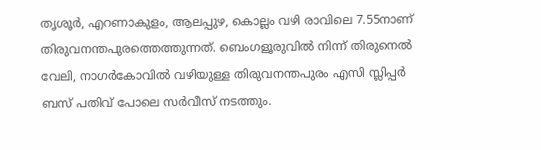തൃശൂർ, എറണാകുളം, ആലപ്പുഴ, കൊല്ലം വഴി രാവിലെ 7.55നാണ് തിരുവനന്തപുരത്തെത്തുന്നത്. ബെംഗളൂരുവിൽ നിന്ന് തിരുനെൽ വേലി, നാഗർകോവിൽ വഴിയുള്ള തിരുവനന്തപുരം എസി സ്ലിപ്പർ ബസ് പതിവ് പോലെ സർവീസ് നടത്തും.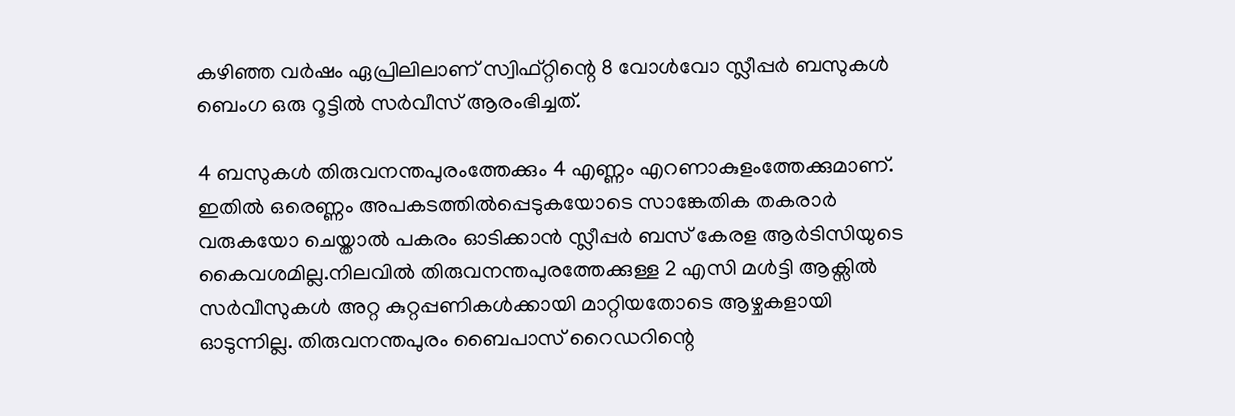കഴിഞ്ഞ വർഷം ഏപ്രിലിലാണ് സ്വിഫ്റ്റിന്റെ 8 വോൾവോ സ്ലീപ്പർ ബസുകൾ ബെംഗ ഒരു റൂട്ടിൽ സർവീസ് ആരംഭിച്ചത്.

4 ബസുകൾ തിരുവനന്തപുരംത്തേക്കും 4 എണ്ണം എറണാകുളംത്തേക്കുമാണ്. ഇതിൽ ഒരെണ്ണം അപകടത്തിൽപ്പെടുകയോടെ സാങ്കേതിക തകരാർ വരുകയോ ചെയ്താൽ പകരം ഓടിക്കാൻ സ്ലീപ്പർ ബസ് കേരള ആർടിസിയുടെ കൈവശമില്ല.നിലവിൽ തിരുവനന്തപുരത്തേക്കുള്ള 2 എസി മൾട്ടി ആക്സിൽ സർവീസുകൾ അറ്റ കുറ്റപ്പണികൾക്കായി മാറ്റിയതോടെ ആഴ്ചകളായി ഓടുന്നില്ല. തിരുവനന്തപുരം ബൈപാസ് റൈഡറിന്റെ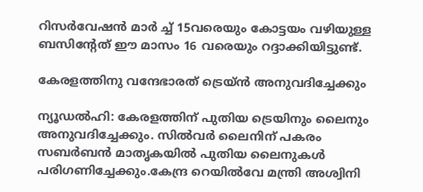റിസർവേഷൻ മാർ ച്ച് 15വരെയും കോട്ടയം വഴിയുള്ള ബസിന്റേത് ഈ മാസം 16 വരെയും റദ്ദാക്കിയിട്ടുണ്ട്.

കേരളത്തിനു വന്ദേഭാരത് ട്രെയ്ന്‍ അനുവദിച്ചേക്കും

ന്യൂഡല്‍ഹി: കേരളത്തിന് പുതിയ ട്രെയിനും ലൈനും അനുവദിച്ചേക്കും. സില്‍വര്‍ ലൈനിന് പകരം സബര്‍ബന്‍ മാതൃകയില്‍ പുതിയ ലൈനുകള്‍ പരിഗണിച്ചേക്കും.കേന്ദ്ര റെയില്‍വേ മന്ത്രി അശ്വിനി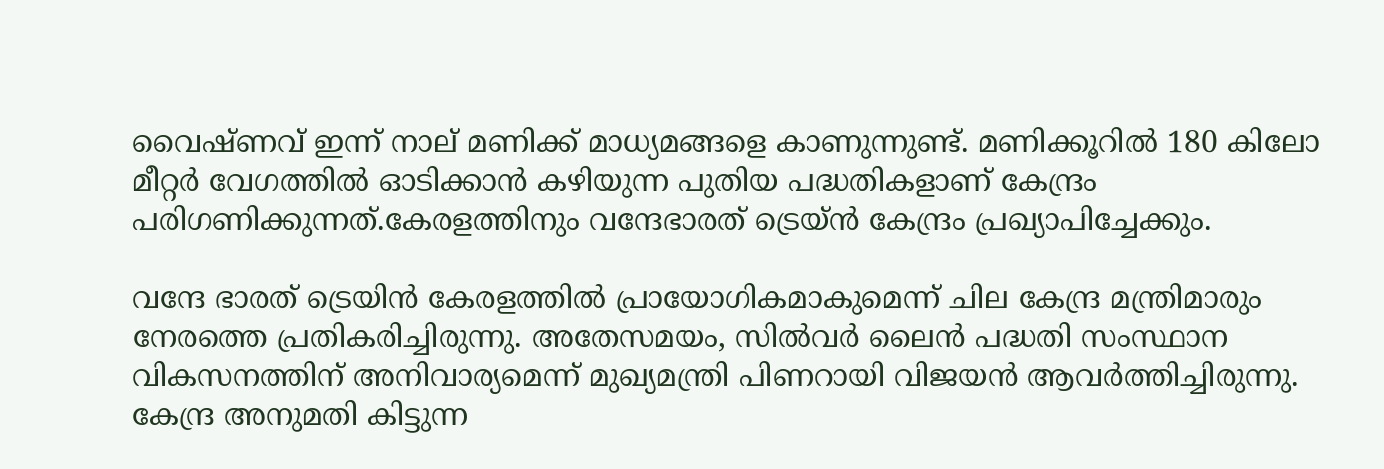വൈഷ്ണവ് ഇന്ന് നാല് മണിക്ക് മാധ്യമങ്ങളെ കാണുന്നുണ്ട്. മണിക്കൂറില്‍ 180 കിലോ മീറ്റര്‍ വേഗത്തില്‍ ഓടിക്കാന്‍ കഴിയുന്ന പുതിയ പദ്ധതികളാണ് കേന്ദ്രം പരിഗണിക്കുന്നത്.കേരളത്തിനും വന്ദേഭാരത് ട്രെയ്ന്‍ കേന്ദ്രം പ്രഖ്യാപിച്ചേക്കും.

വന്ദേ ഭാരത് ട്രെയിന്‍ കേരളത്തില്‍ പ്രായോഗികമാകുമെന്ന് ചില കേന്ദ്ര മന്ത്രിമാരും നേരത്തെ പ്രതികരിച്ചിരുന്നു. അതേസമയം, സില്‍വര്‍ ലൈന്‍ പദ്ധതി സംസ്ഥാന വികസനത്തിന് അനിവാര്യമെന്ന് മുഖ്യമന്ത്രി പിണറായി വിജയന്‍ ആവര്‍ത്തിച്ചിരുന്നു. കേന്ദ്ര അനുമതി കിട്ടുന്ന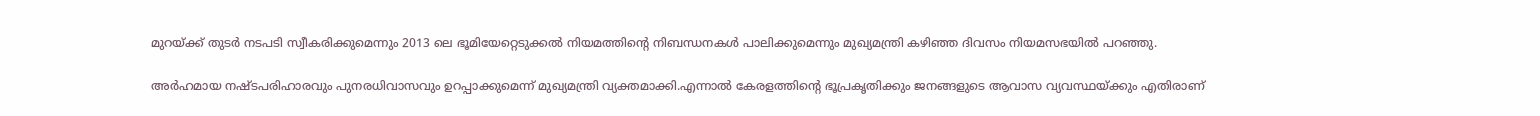മുറയ്ക്ക് തുടര്‍ നടപടി സ്വീകരിക്കുമെന്നും 2013 ലെ ഭൂമിയേറ്റെടുക്കല്‍ നിയമത്തിന്റെ നിബന്ധനകള്‍ പാലിക്കുമെന്നും മുഖ്യമന്ത്രി കഴിഞ്ഞ ദിവസം നിയമസഭയില്‍ പറഞ്ഞു.

അര്‍ഹമായ നഷ്ടപരിഹാരവും പുനരധിവാസവും ഉറപ്പാക്കുമെന്ന് മുഖ്യമന്ത്രി വ്യക്തമാക്കി.എന്നാല്‍ കേരളത്തിന്റെ ഭൂപ്രകൃതിക്കും ജനങ്ങളുടെ ആവാസ വ്യവസ്ഥയ്ക്കും എതിരാണ്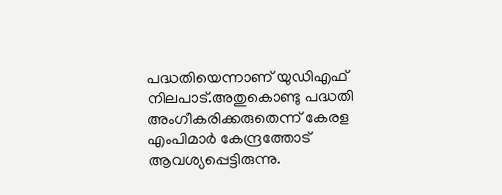പദ്ധതിയെന്നാണ് യുഡിഎഫ് നിലപാട്.അതുകൊണ്ടു പദ്ധതി അംഗീകരിക്കരുതെന്ന് കേരള എംപിമാര്‍ കേന്ദ്രത്തോട് ആവശ്യപ്പെട്ടിരുന്നു.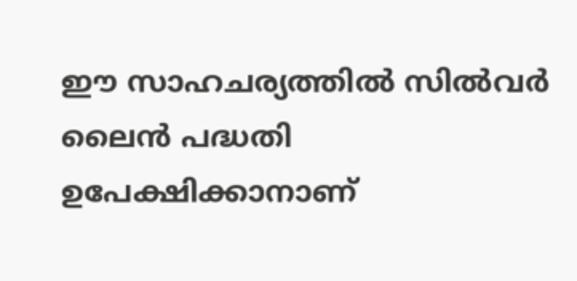ഈ സാഹചര്യത്തില്‍ സില്‍വര്‍ ലൈന്‍ പദ്ധതി ഉപേക്ഷിക്കാനാണ്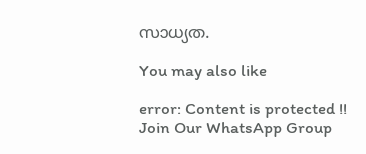സാധ്യത.

You may also like

error: Content is protected !!
Join Our WhatsApp Group